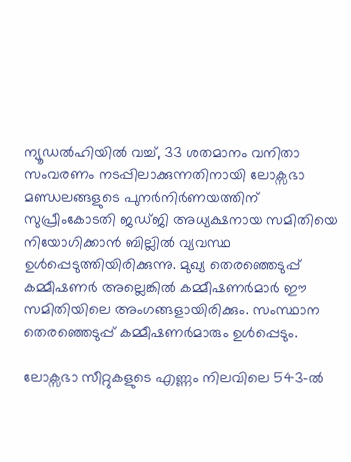ന്യൂഡൽഹിയിൽ വച്ച്, 33 ശതമാനം വനിതാ സംവരണം നടപ്പിലാക്കുന്നതിനായി ലോക്സഭാ മണ്ഡലങ്ങളുടെ പുനർനിർണയത്തിന് സുപ്രീംകോടതി ജഡ്ജി അധ്യക്ഷനായ സമിതിയെ നിയോഗിക്കാൻ ബില്ലില്‍ വ്യവസ്ഥ ഉൾപ്പെടുത്തിയിരിക്കുന്നു. മുഖ്യ തെരഞ്ഞെടുപ്പ് കമ്മീഷണർ അല്ലെങ്കിൽ കമ്മീഷണർമാർ ഈ സമിതിയിലെ അംഗങ്ങളായിരിക്കും. സംസ്ഥാന തെരഞ്ഞെടുപ്പ് കമ്മീഷണർമാരും ഉൾപ്പെടും.

ലോക്സഭാ സീറ്റുകളുടെ എണ്ണം നിലവിലെ 543-ൽ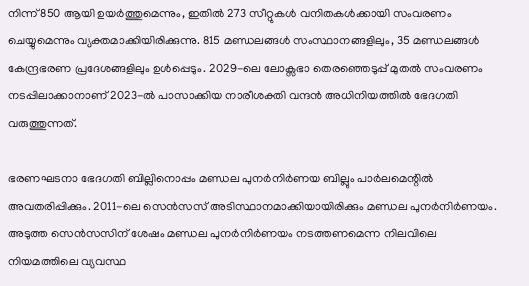നിന്ന് 850 ആയി ഉയർത്തുമെന്നും, ഇതിൽ 273 സീറ്റുകൾ വനിതകൾക്കായി സംവരണം ചെയ്യുമെന്നും വ്യക്തമാക്കിയിരിക്കുന്നു. 815 മണ്ഡലങ്ങൾ സംസ്ഥാനങ്ങളിലും, 35 മണ്ഡലങ്ങൾ കേന്ദ്രഭരണ പ്രദേശങ്ങളിലും ഉൾപ്പെടും. 2029-ലെ ലോക്സഭാ തെരഞ്ഞെടുപ്പ് മുതൽ സംവരണം നടപ്പിലാക്കാനാണ് 2023-ൽ പാസാക്കിയ നാരീശക്തി വന്ദന്‍ അധിനിയത്തില്‍ ഭേദഗതി വരുത്തുന്നത്.

ഭരണഘടനാ ഭേദഗതി ബില്ലിനൊപ്പം മണ്ഡല പുനർനിർണയ ബില്ലും പാർലമെന്റിൽ അവതരിപ്പിക്കും. 2011-ലെ സെൻസസ് അടിസ്ഥാനമാക്കിയായിരിക്കും മണ്ഡല പുനർനിർണയം. അടുത്ത സെൻസസിന് ശേഷം മണ്ഡല പുനർനിർണയം നടത്തണമെന്ന നിലവിലെ നിയമത്തിലെ വ്യവസ്ഥ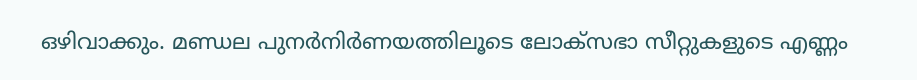ഒഴിവാക്കും. മണ്ഡല പുനർനിർണയത്തിലൂടെ ലോക്സഭാ സീറ്റുകളുടെ എണ്ണം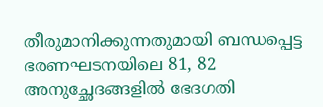തീരുമാനിക്കുന്നതുമായി ബന്ധപ്പെട്ട ഭരണഘടനയിലെ 81, 82 അനുച്ഛേദങ്ങളില്‍ ഭേദഗതി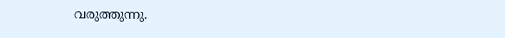വരുത്തുന്നു.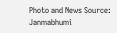Photo and News Source: Janmabhumi